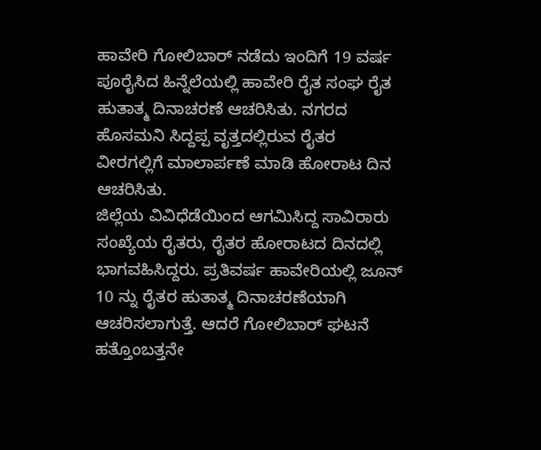ಹಾವೇರಿ ಗೋಲಿಬಾರ್ ನಡೆದು ಇಂದಿಗೆ 19 ವರ್ಷ ಪೂರೈಸಿದ ಹಿನ್ನೆಲೆಯಲ್ಲಿ ಹಾವೇರಿ ರೈತ ಸಂಘ ರೈತ ಹುತಾತ್ಮ ದಿನಾಚರಣೆ ಆಚರಿಸಿತು. ನಗರದ ಹೊಸಮನಿ ಸಿದ್ದಪ್ಪ ವೃತ್ತದಲ್ಲಿರುವ ರೈತರ ವೀರಗಲ್ಲಿಗೆ ಮಾಲಾರ್ಪಣೆ ಮಾಡಿ ಹೋರಾಟ ದಿನ ಆಚರಿಸಿತು.
ಜಿಲ್ಲೆಯ ವಿವಿಧೆಡೆಯಿಂದ ಆಗಮಿಸಿದ್ದ ಸಾವಿರಾರು ಸಂಖ್ಯೆಯ ರೈತರು, ರೈತರ ಹೋರಾಟದ ದಿನದಲ್ಲಿ ಭಾಗವಹಿಸಿದ್ದರು. ಪ್ರತಿವರ್ಷ ಹಾವೇರಿಯಲ್ಲಿ ಜೂನ್ 10 ನ್ನು ರೈತರ ಹುತಾತ್ಮ ದಿನಾಚರಣೆಯಾಗಿ ಆಚರಿಸಲಾಗುತ್ತೆ. ಆದರೆ ಗೋಲಿಬಾರ್ ಘಟನೆ ಹತ್ತೊಂಬತ್ತನೇ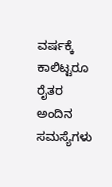ವರ್ಷಕ್ಕೆ ಕಾಲಿಟ್ಟರೂ ರೈತರ ಅಂದಿನ ಸಮಸ್ಯೆಗಳು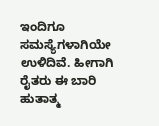ಇಂದಿಗೂ ಸಮಸ್ಯೆಗಳಾಗಿಯೇ ಉಳಿದಿವೆ. ಹೀಗಾಗಿ ರೈತರು ಈ ಬಾರಿ ಹುತಾತ್ಮ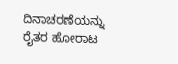ದಿನಾಚರಣೆಯನ್ನು ರೈತರ ಹೋರಾಟ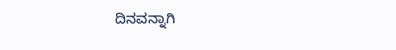ದಿನವನ್ನಾಗಿ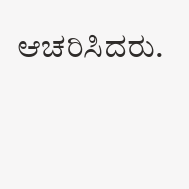ಆಚರಿಸಿದರು.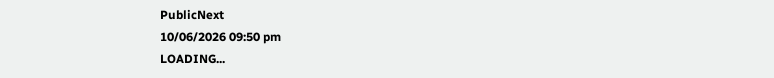PublicNext
10/06/2026 09:50 pm
LOADING...